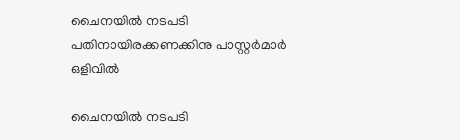ചൈനയില്‍ നടപടി പതിനായിരക്കണക്കിനു പാസ്റ്റര്‍മാര്‍ ഒളിവില്‍

ചൈനയില്‍ നടപടി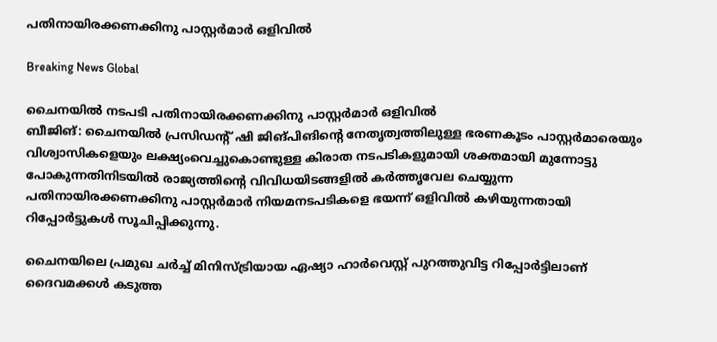പതിനായിരക്കണക്കിനു പാസ്റ്റര്‍മാര്‍ ഒളിവില്‍

Breaking News Global

ചൈനയില്‍ നടപടി പതിനായിരക്കണക്കിനു പാസ്റ്റര്‍മാര്‍ ഒളിവില്‍
ബീജിങ്: ചൈനയില്‍ പ്രസിഡന്റ് ഷി ജിങ്പിങിന്റെ നേതൃത്വത്തിലുള്ള ഭരണകൂടം പാസ്റ്റര്‍മാരെയും വിശ്വാസികളെയും ലക്ഷ്യംവെച്ചുകൊണ്ടുള്ള കിരാത നടപടികളുമായി ശക്തമായി മുന്നോട്ടു പോകുന്നതിനിടയില്‍ രാജ്യത്തിന്റെ വിവിധയിടങ്ങളില്‍ കര്‍ത്തൃവേല ചെയ്യുന്ന പതിനായിരക്കണക്കിനു പാസ്റ്റര്‍മാര്‍ നിയമനടപടികളെ ഭയന്ന് ഒളിവില്‍ കഴിയുന്നതായി റിപ്പോര്‍ട്ടുകള്‍ സൂചിപ്പിക്കുന്നു.

ചൈനയിലെ പ്രമുഖ ചര്‍ച്ച് മിനിസ്ട്രിയായ ഏഷ്യാ ഹാര്‍വെസ്റ്റ് പുറത്തുവിട്ട റിപ്പോര്‍ട്ടിലാണ് ദൈവമക്കള്‍ കടുത്ത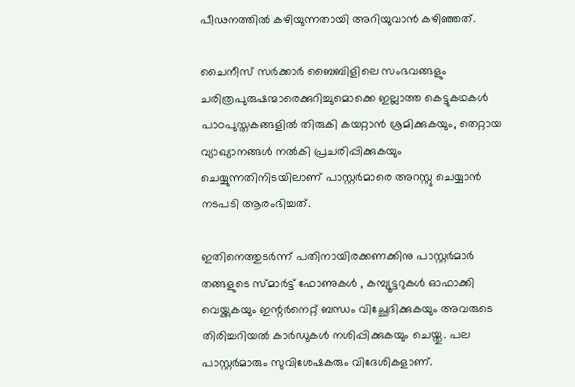പീഢനത്തില്‍ കഴിയുന്നതായി അറിയുവാന്‍ കഴിഞ്ഞത്.

ചൈനീസ് സര്‍ക്കാര്‍ ബൈബിളിലെ സംഭവങ്ങളും ചരിത്രപുരുഷന്മാരെക്കുറിച്ചുമൊക്കെ ഇല്ലാത്ത കെട്ടുകഥകള്‍ പാഠപുസ്തകങ്ങളില്‍ തിരുകി കയറ്റാന്‍ ശ്രമിക്കുകയും, തെറ്റായ വ്യാഖ്യാനങ്ങള്‍ നല്‍കി പ്രചരിപ്പിക്കുകയും ചെയ്യുന്നതിനിടയിലാണ് പാസ്റ്റര്‍മാരെ അറസ്റ്റു ചെയ്യാന്‍ നടപടി ആരംഭിച്ചത്.

ഇതിനെത്തുടര്‍ന്ന് പതിനായിരക്കണക്കിനു പാസ്റ്റര്‍മാര്‍ തങ്ങളുടെ സ്മാര്‍ട്ട് ഫോണുകള്‍ ‍, കമ്പ്യൂട്ടറുകള്‍ ഓഫാക്കി വെയ്ക്കുകയും ഇന്റര്‍നെറ്റ് ബന്ധം വിച്ഛേദിക്കുകയും അവരുടെ തിരിച്ചറിയല്‍ കാര്‍ഡുകള്‍ നശിപ്പിക്കുകയും ചെയ്തു. പല പാസ്റ്റര്‍മാരും സുവിശേഷകരും വിദേശികളാണ്.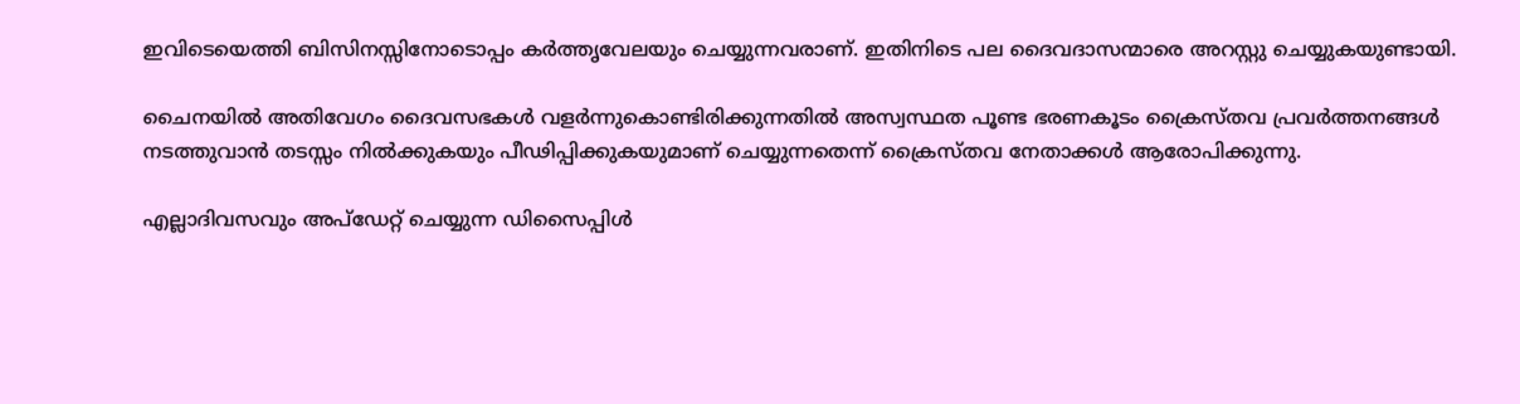ഇവിടെയെത്തി ബിസിനസ്സിനോടൊപ്പം കര്‍ത്തൃവേലയും ചെയ്യുന്നവരാണ്. ഇതിനിടെ പല ദൈവദാസന്മാരെ അറസ്റ്റു ചെയ്യുകയുണ്ടായി.

ചൈനയില്‍ അതിവേഗം ദൈവസഭകള്‍ വളര്‍ന്നുകൊണ്ടിരിക്കുന്നതില്‍ അസ്വസ്ഥത പൂണ്ട ഭരണകൂടം ക്രൈസ്തവ പ്രവര്‍ത്തനങ്ങള്‍ നടത്തുവാന്‍ തടസ്സം നില്‍ക്കുകയും പീഢിപ്പിക്കുകയുമാണ് ചെയ്യുന്നതെന്ന് ക്രൈസ്തവ നേതാക്കള്‍ ആരോപിക്കുന്നു.

എല്ലാദിവസവും അപ്ഡേറ്റ് ചെയ്യുന്ന ഡിസൈപ്പിൾ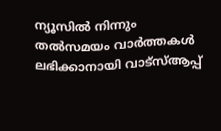ന്യൂസിൽ നിന്നും തൽസമയം വാർത്തകൾ ലഭിക്കാനായി വാട്സ്ആപ്പ്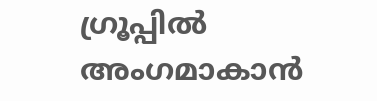ഗ്രൂപ്പിൽ അംഗമാകാൻ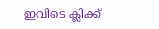ഇവിടെ ക്ലിക്ക്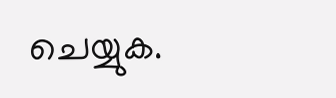ചെയ്യുക.